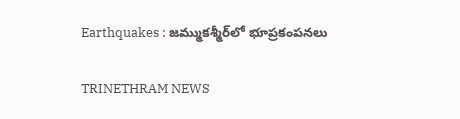Earthquakes : జమ్ముకశ్మీర్‌లో భూప్రకంపనలు

TRINETHRAM NEWS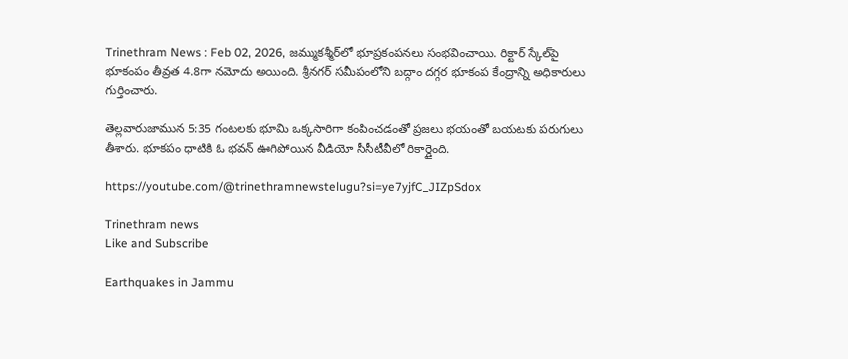Trinethram News : Feb 02, 2026, జమ్ముకశ్మీర్‌లో భూప్రకంపనలు సంభవించాయి. రిక్టార్ స్కేల్‌పై భూకంపం తీవ్రత 4.8గా నమోదు అయింది. శ్రీనగర్‌ సమీపంలోని బద్గాం దగ్గర భూకంప కేంద్రాన్ని అధికారులు గుర్తించారు.

తెల్లవారుజామున 5:35 గంటలకు భూమి ఒక్కసారిగా కంపించడంతో ప్రజలు భయంతో బయటకు పరుగులు తీశారు. భూకపం ధాటికి ఓ భవన్ ఊగిపోయిన వీడియో సీసీటీవీలో రికార్డైంది.

https://youtube.com/@trinethramnewstelugu?si=ye7yjfC_JIZpSdox

Trinethram news
Like and Subscribe

Earthquakes in Jammu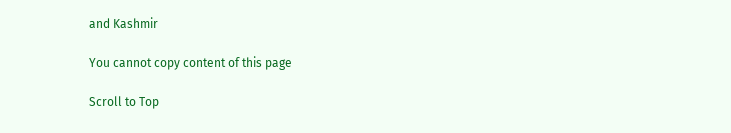and Kashmir

You cannot copy content of this page

Scroll to Top